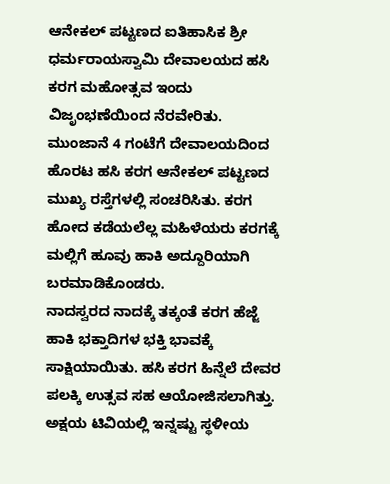ಆನೇಕಲ್ ಪಟ್ಟಣದ ಐತಿಹಾಸಿಕ ಶ್ರೀ ಧರ್ಮರಾಯಸ್ವಾಮಿ ದೇವಾಲಯದ ಹಸಿ ಕರಗ ಮಹೋತ್ಸವ ಇಂದು ವಿಜೃಂಭಣೆಯಿಂದ ನೆರವೇರಿತು.
ಮುಂಜಾನೆ 4 ಗಂಟೆಗೆ ದೇವಾಲಯದಿಂದ ಹೊರಟ ಹಸಿ ಕರಗ ಆನೇಕಲ್ ಪಟ್ಟಣದ ಮುಖ್ಯ ರಸ್ತೆಗಳಲ್ಲಿ ಸಂಚರಿಸಿತು. ಕರಗ ಹೋದ ಕಡೆಯಲೆಲ್ಲ ಮಹಿಳೆಯರು ಕರಗಕ್ಕೆ ಮಲ್ಲಿಗೆ ಹೂವು ಹಾಕಿ ಅದ್ದೂರಿಯಾಗಿ ಬರಮಾಡಿಕೊಂಡರು.
ನಾದಸ್ವರದ ನಾದಕ್ಕೆ ತಕ್ಕಂತೆ ಕರಗ ಹೆಜ್ಜೆ ಹಾಕಿ ಭಕ್ತಾದಿಗಳ ಭಕ್ತಿ ಭಾವಕ್ಕೆ ಸಾಕ್ಷಿಯಾಯಿತು. ಹಸಿ ಕರಗ ಹಿನ್ನೆಲೆ ದೇವರ ಪಲಕ್ಕಿ ಉತ್ಸವ ಸಹ ಆಯೋಜಿಸಲಾಗಿತ್ತು.
ಅಕ್ಷಯ ಟಿವಿಯಲ್ಲಿ ಇನ್ನಷ್ಟು ಸ್ಥಳೀಯ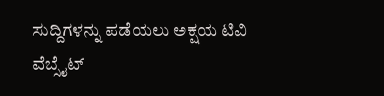ಸುದ್ದಿಗಳನ್ನು ಪಡೆಯಲು ಅಕ್ಷಯ ಟಿವಿ ವೆಬ್ಸೈಟ್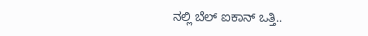ನಲ್ಲಿ ಬೆಲ್ ಐಕಾನ್ ಒತ್ತಿ..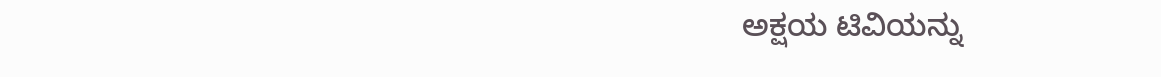ಅಕ್ಷಯ ಟಿವಿಯನ್ನು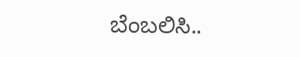ಬೆಂಬಲಿಸಿ..